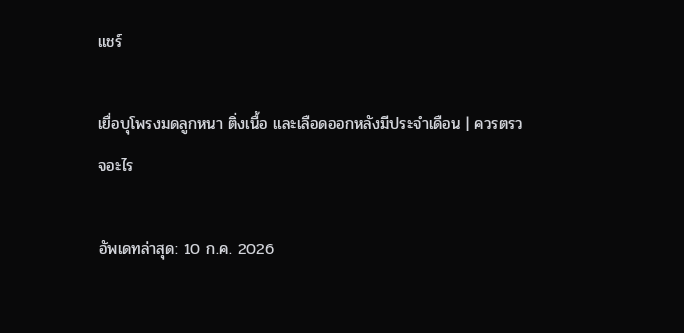แชร์

เยื่อบุโพรงมดลูกหนา ติ่งเนื้อ และเลือดออกหลังมีประจำเดือน | ควรตรวจอะไร

อัพเดทล่าสุด: 10 ก.ค. 2026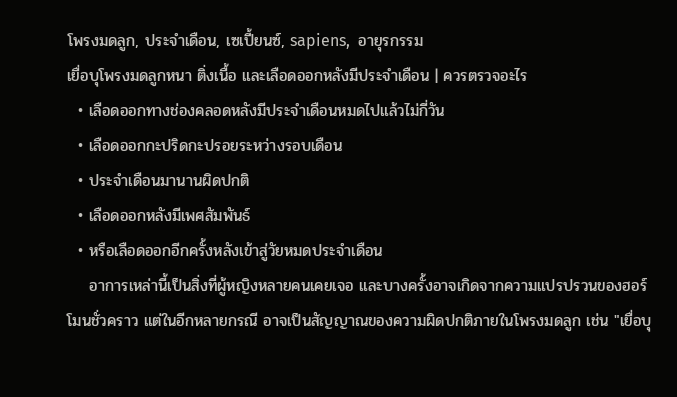โพรงมดลูก, ประจำเดือน, เซเปี้ยนซ์, sapiens,  อายุรกรรม
เยื่อบุโพรงมดลูกหนา ติ่งเนื้อ และเลือดออกหลังมีประจำเดือน | ควรตรวจอะไร
  • เลือดออกทางช่องคลอดหลังมีประจำเดือนหมดไปแล้วไม่กี่วัน
  • เลือดออกกะปริดกะปรอยระหว่างรอบเดือน
  • ประจำเดือนมานานผิดปกติ
  • เลือดออกหลังมีเพศสัมพันธ์
  • หรือเลือดออกอีกครั้งหลังเข้าสู่วัยหมดประจำเดือน
    อาการเหล่านี้เป็นสิ่งที่ผู้หญิงหลายคนเคยเจอ และบางครั้งอาจเกิดจากความแปรปรวนของฮอร์โมนชั่วคราว แต่ในอีกหลายกรณี อาจเป็นสัญญาณของความผิดปกติภายในโพรงมดลูก เช่น "เยื่อบุ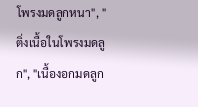โพรงมดลูกหนา", "ติ่งเนื้อในโพรงมดลูก", "เนื้องอกมดลูก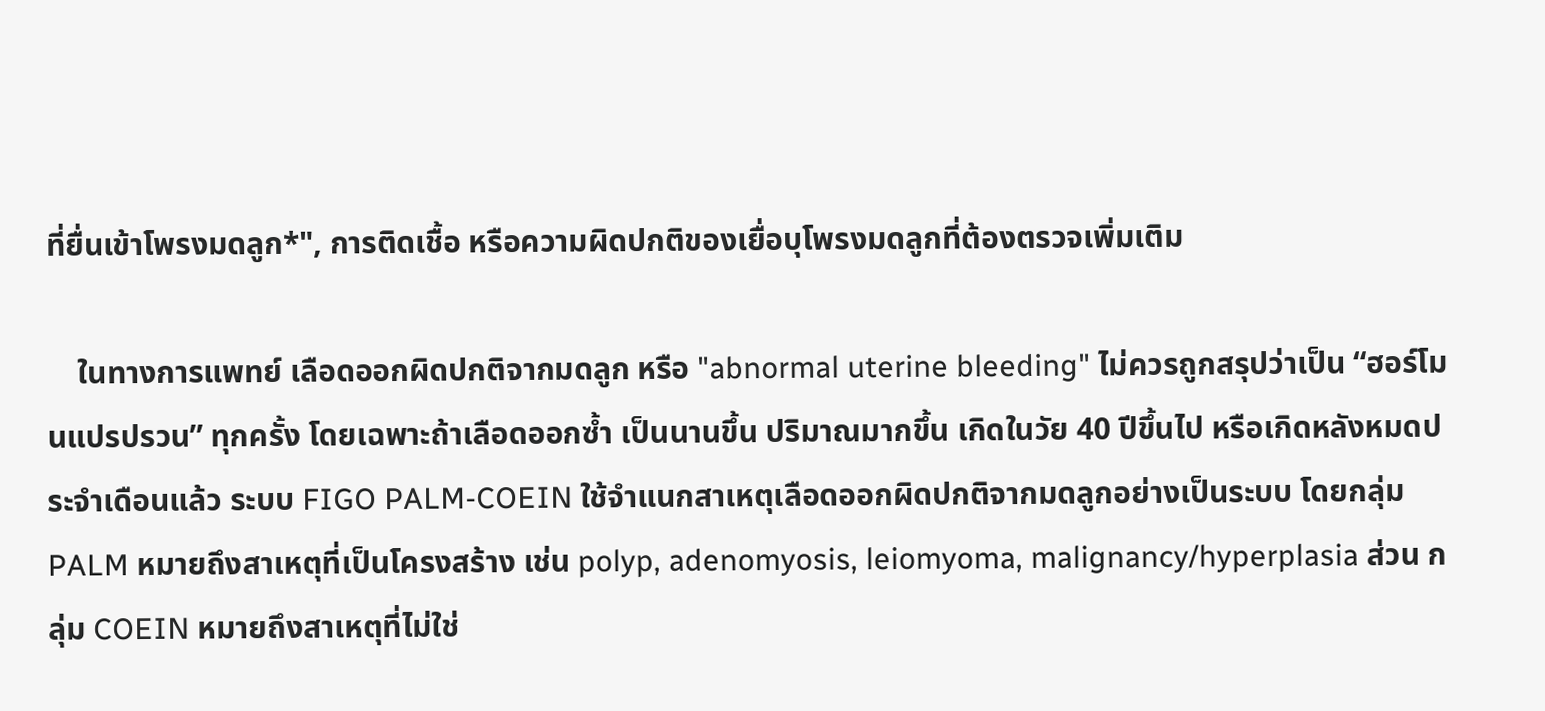ที่ยื่นเข้าโพรงมดลูก*", การติดเชื้อ หรือความผิดปกติของเยื่อบุโพรงมดลูกที่ต้องตรวจเพิ่มเติม

    ในทางการแพทย์ เลือดออกผิดปกติจากมดลูก หรือ "abnormal uterine bleeding" ไม่ควรถูกสรุปว่าเป็น “ฮอร์โมนแปรปรวน” ทุกครั้ง โดยเฉพาะถ้าเลือดออกซ้ำ เป็นนานขึ้น ปริมาณมากขึ้น เกิดในวัย 40 ปีขึ้นไป หรือเกิดหลังหมดประจำเดือนแล้ว ระบบ FIGO PALM-COEIN ใช้จำแนกสาเหตุเลือดออกผิดปกติจากมดลูกอย่างเป็นระบบ โดยกลุ่ม PALM หมายถึงสาเหตุที่เป็นโครงสร้าง เช่น polyp, adenomyosis, leiomyoma, malignancy/hyperplasia ส่วน กลุ่ม COEIN หมายถึงสาเหตุที่ไม่ใช่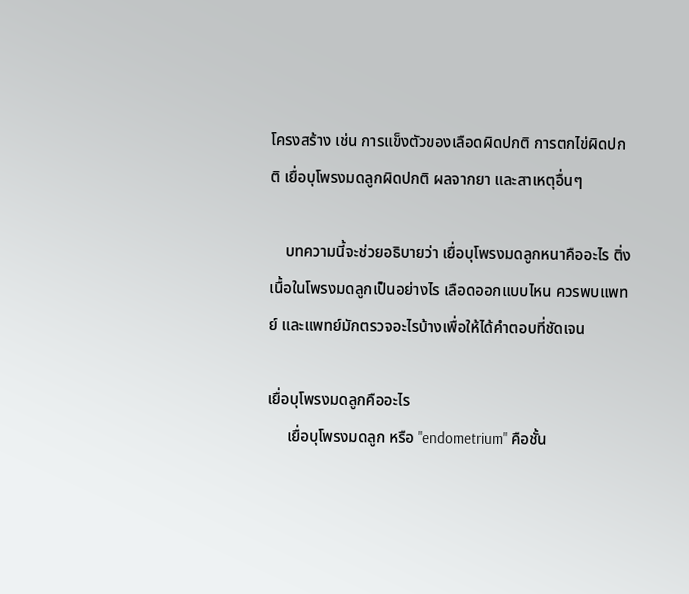โครงสร้าง เช่น การแข็งตัวของเลือดผิดปกติ การตกไข่ผิดปกติ เยื่อบุโพรงมดลูกผิดปกติ ผลจากยา และสาเหตุอื่นๆ

    บทความนี้จะช่วยอธิบายว่า เยื่อบุโพรงมดลูกหนาคืออะไร ติ่งเนื้อในโพรงมดลูกเป็นอย่างไร เลือดออกแบบไหน ควรพบแพทย์ และแพทย์มักตรวจอะไรบ้างเพื่อให้ได้คำตอบที่ชัดเจน

เยื่อบุโพรงมดลูกคืออะไร
     เยื่อบุโพรงมดลูก หรือ "endometrium" คือชั้น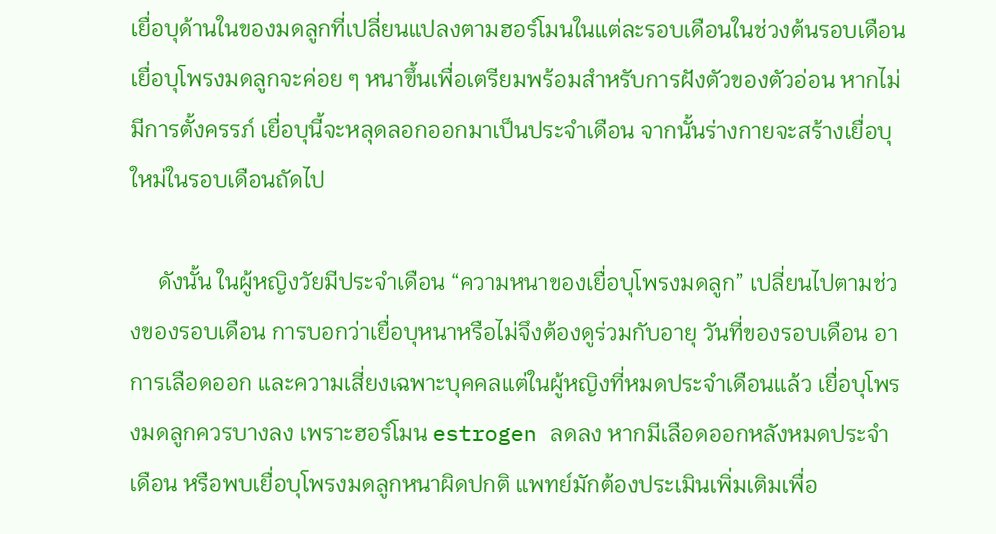เยื่อบุด้านในของมดลูกที่เปลี่ยนแปลงตามฮอร์โมนในแต่ละรอบเดือนในช่วงต้นรอบเดือน เยื่อบุโพรงมดลูกจะค่อย ๆ หนาขึ้นเพื่อเตรียมพร้อมสำหรับการฝังตัวของตัวอ่อน หากไม่มีการตั้งครรภ์ เยื่อบุนี้จะหลุดลอกออกมาเป็นประจำเดือน จากนั้นร่างกายจะสร้างเยื่อบุใหม่ในรอบเดือนถัดไป

     ดังนั้น ในผู้หญิงวัยมีประจำเดือน “ความหนาของเยื่อบุโพรงมดลูก” เปลี่ยนไปตามช่วงของรอบเดือน การบอกว่าเยื่อบุหนาหรือไม่จึงต้องดูร่วมกับอายุ วันที่ของรอบเดือน อาการเลือดออก และความเสี่ยงเฉพาะบุคคลแต่ในผู้หญิงที่หมดประจำเดือนแล้ว เยื่อบุโพรงมดลูกควรบางลง เพราะฮอร์โมน estrogen ลดลง หากมีเลือดออกหลังหมดประจำเดือน หรือพบเยื่อบุโพรงมดลูกหนาผิดปกติ แพทย์มักต้องประเมินเพิ่มเติมเพื่อ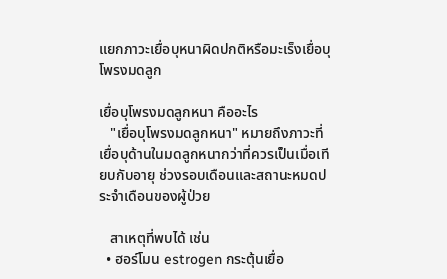แยกภาวะเยื่อบุหนาผิดปกติหรือมะเร็งเยื่อบุโพรงมดลูก

เยื่อบุโพรงมดลูกหนา คืออะไร
   "เยื่อบุโพรงมดลูกหนา" หมายถึงภาวะที่เยื่อบุด้านในมดลูกหนากว่าที่ควรเป็นเมื่อเทียบกับอายุ ช่วงรอบเดือนและสถานะหมดประจำเดือนของผู้ป่วย

   สาเหตุที่พบได้ เช่น
  • ฮอร์โมน estrogen กระตุ้นเยื่อ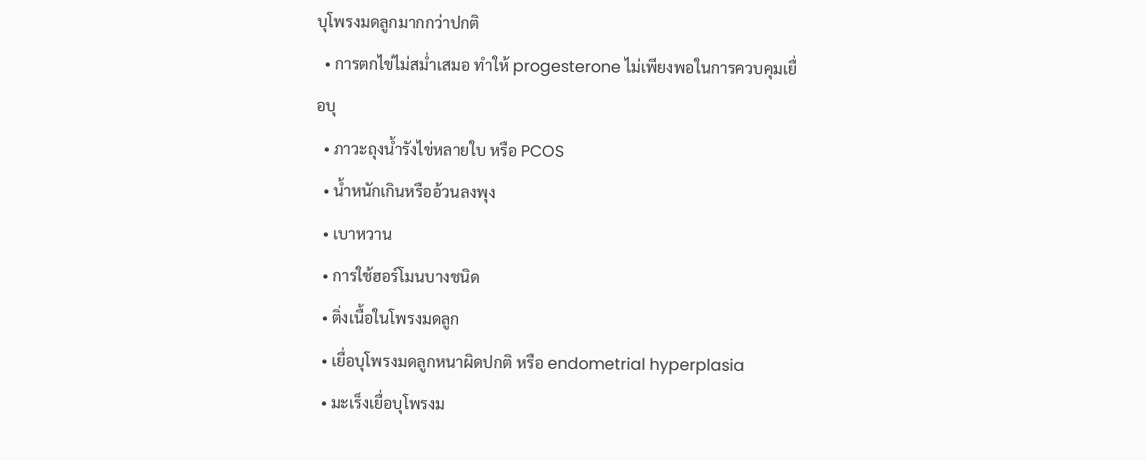บุโพรงมดลูกมากกว่าปกติ
  • การตกไข่ไม่สม่ำเสมอ ทำให้ progesterone ไม่เพียงพอในการควบคุมเยื่อบุ
  • ภาวะถุงน้ำรังไข่หลายใบ หรือ PCOS
  • น้ำหนักเกินหรืออ้วนลงพุง
  • เบาหวาน
  • การใช้ฮอร์โมนบางชนิด
  • ติ่งเนื้อในโพรงมดลูก
  • เยื่อบุโพรงมดลูกหนาผิดปกติ หรือ endometrial hyperplasia
  • มะเร็งเยื่อบุโพรงม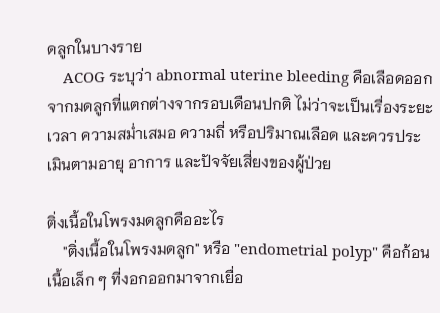ดลูกในบางราย
    ACOG ระบุว่า abnormal uterine bleeding คือเลือดออกจากมดลูกที่แตกต่างจากรอบเดือนปกติ ไม่ว่าจะเป็นเรื่องระยะเวลา ความสม่ำเสมอ ความถี่ หรือปริมาณเลือด และควรประเมินตามอายุ อาการ และปัจจัยเสี่ยงของผู้ป่วย

ติ่งเนื้อในโพรงมดลูกคืออะไร
    "ติ่งเนื้อในโพรงมดลูก" หรือ "endometrial polyp" คือก้อนเนื้อเล็ก ๆ ที่งอกออกมาจากเยื่อ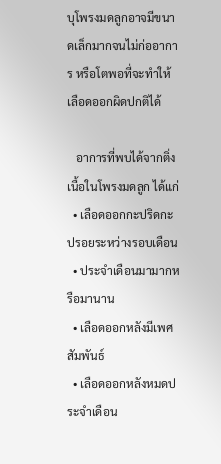บุโพรงมดลูกอาจมีขนาดเล็กมากจนไม่ก่ออาการ หรือโตพอที่จะทำให้เลือดออกผิดปกติได้

   อาการที่พบได้จากติ่งเนื้อในโพรงมดลูก ได้แก่
  • เลือดออกกะปริดกะปรอยระหว่างรอบเดือน
  • ประจำเดือนมามากหรือมานาน
  • เลือดออกหลังมีเพศสัมพันธ์
  • เลือดออกหลังหมดประจำเดือน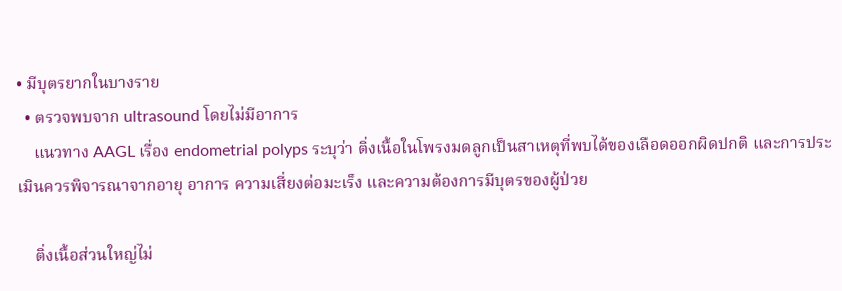• มีบุตรยากในบางราย
  • ตรวจพบจาก ultrasound โดยไม่มีอาการ
    แนวทาง AAGL เรื่อง endometrial polyps ระบุว่า ติ่งเนื้อในโพรงมดลูกเป็นสาเหตุที่พบได้ของเลือดออกผิดปกติ และการประเมินควรพิจารณาจากอายุ อาการ ความเสี่ยงต่อมะเร็ง และความต้องการมีบุตรของผู้ป่วย

    ติ่งเนื้อส่วนใหญ่ไม่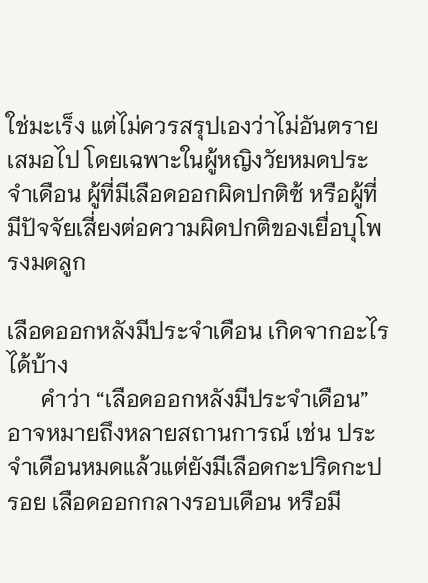ใช่มะเร็ง แต่ไม่ควรสรุปเองว่าไม่อันตรายเสมอไป โดยเฉพาะในผู้หญิงวัยหมดประจำเดือน ผู้ที่มีเลือดออกผิดปกติซ้ หรือผู้ที่มีปัจจัยเสี่ยงต่อความผิดปกติของเยื่อบุโพรงมดลูก

เลือดออกหลังมีประจำเดือน เกิดจากอะไรได้บ้าง
      คำว่า “เลือดออกหลังมีประจำเดือน” อาจหมายถึงหลายสถานการณ์ เช่น ประจำเดือนหมดแล้วแต่ยังมีเลือดกะปริดกะปรอย เลือดออกกลางรอบเดือน หรือมี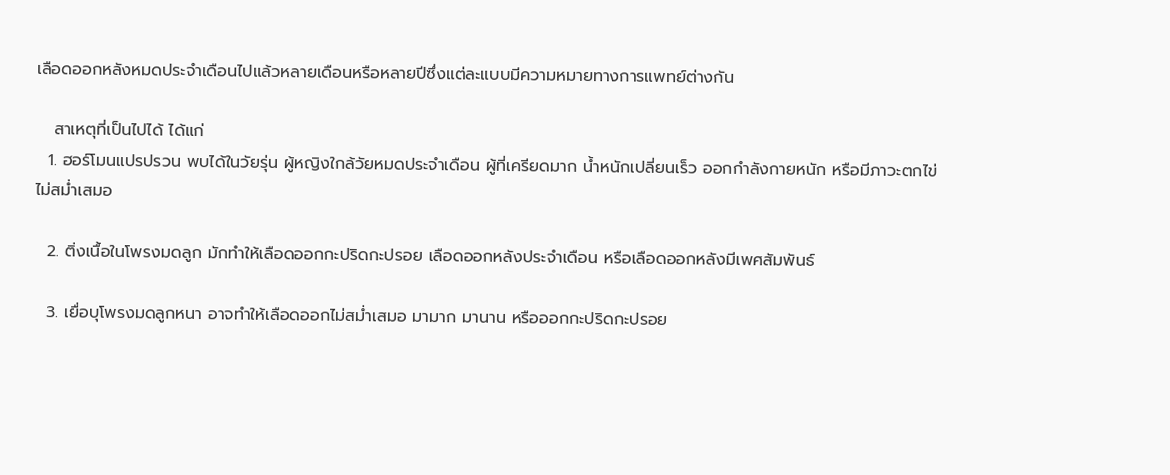เลือดออกหลังหมดประจำเดือนไปแล้วหลายเดือนหรือหลายปีซึ่งแต่ละแบบมีความหมายทางการแพทย์ต่างกัน

   สาเหตุที่เป็นไปได้ ได้แก่
  1. ฮอร์โมนแปรปรวน พบได้ในวัยรุ่น ผู้หญิงใกล้วัยหมดประจำเดือน ผู้ที่เครียดมาก น้ำหนักเปลี่ยนเร็ว ออกกำลังกายหนัก หรือมีภาวะตกไข่ไม่สม่ำเสมอ

  2. ติ่งเนื้อในโพรงมดลูก มักทำให้เลือดออกกะปริดกะปรอย เลือดออกหลังประจำเดือน หรือเลือดออกหลังมีเพศสัมพันธ์

  3. เยื่อบุโพรงมดลูกหนา อาจทำให้เลือดออกไม่สม่ำเสมอ มามาก มานาน หรือออกกะปริดกะปรอย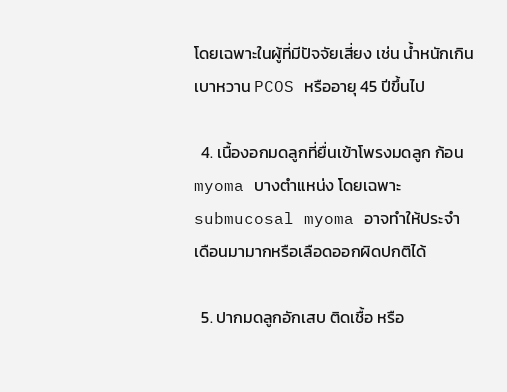โดยเฉพาะในผู้ที่มีปัจจัยเสี่ยง เช่น น้ำหนักเกิน เบาหวาน PCOS หรืออายุ 45 ปีขึ้นไป

  4. เนื้องอกมดลูกที่ยื่นเข้าโพรงมดลูก ก้อน myoma บางตำแหน่ง โดยเฉพาะ submucosal myoma อาจทำให้ประจำเดือนมามากหรือเลือดออกผิดปกติได้

  5. ปากมดลูกอักเสบ ติดเชื้อ หรือ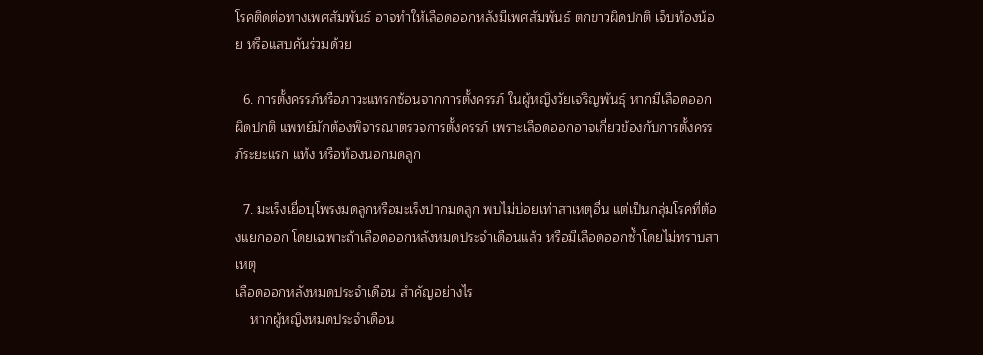โรคติดต่อทางเพศสัมพันธ์ อาจทำให้เลือดออกหลังมีเพศสัมพันธ์ ตกขาวผิดปกติ เจ็บท้องน้อย หรือแสบคันร่วมด้วย

  6. การตั้งครรภ์หรือภาวะแทรกซ้อนจากการตั้งครรภ์ ในผู้หญิงวัยเจริญพันธุ์ หากมีเลือดออกผิดปกติ แพทย์มักต้องพิจารณาตรวจการตั้งครรภ์ เพราะเลือดออกอาจเกี่ยวข้องกับการตั้งครรภ์ระยะแรก แท้ง หรือท้องนอกมดลูก

  7. มะเร็งเยื่อบุโพรงมดลูกหรือมะเร็งปากมดลูก พบไม่บ่อยเท่าสาเหตุอื่น แต่เป็นกลุ่มโรคที่ต้องแยกออก โดยเฉพาะถ้าเลือดออกหลังหมดประจำเดือนแล้ว หรือมีเลือดออกซ้ำโดยไม่ทราบสาเหตุ
เลือดออกหลังหมดประจำเดือน สำคัญอย่างไร
    หากผู้หญิงหมดประจำเดือน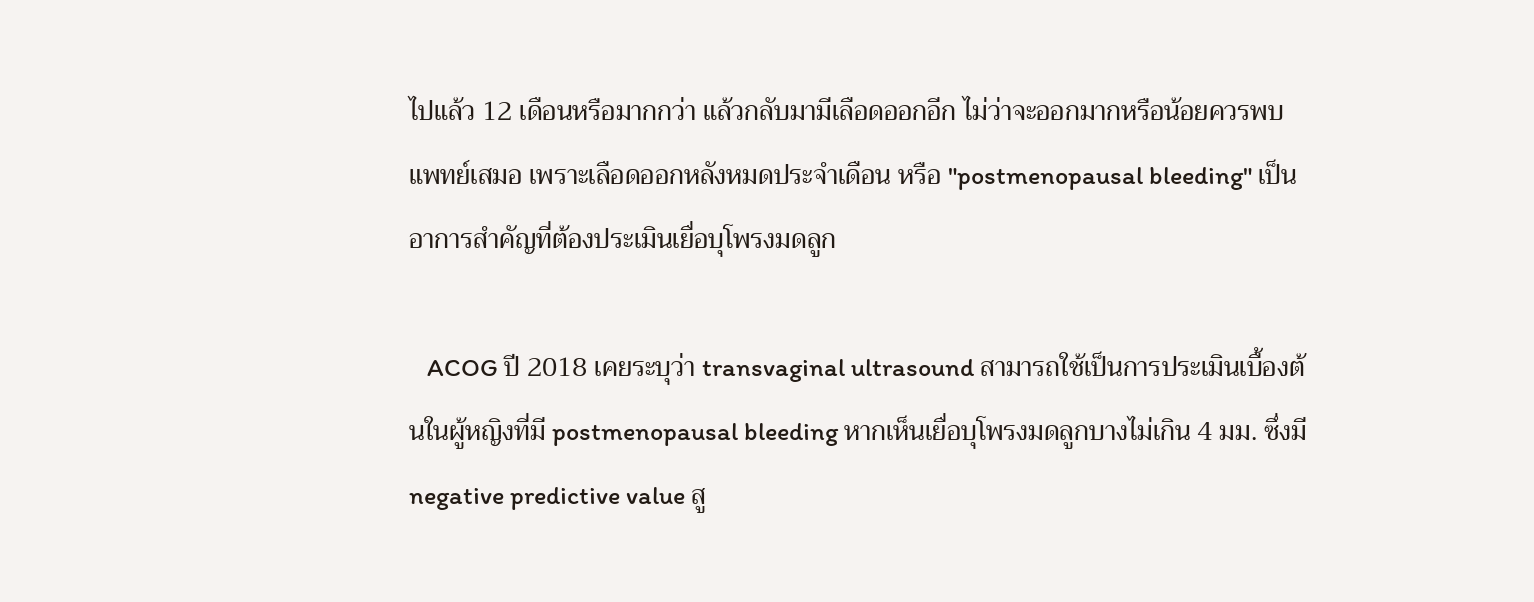ไปแล้ว 12 เดือนหรือมากกว่า แล้วกลับมามีเลือดออกอีก ไม่ว่าจะออกมากหรือน้อยควรพบแพทย์เสมอ เพราะเลือดออกหลังหมดประจำเดือน หรือ "postmenopausal bleeding" เป็นอาการสำคัญที่ต้องประเมินเยื่อบุโพรงมดลูก

   ACOG ปี 2018 เคยระบุว่า transvaginal ultrasound สามารถใช้เป็นการประเมินเบื้องต้นในผู้หญิงที่มี postmenopausal bleeding หากเห็นเยื่อบุโพรงมดลูกบางไม่เกิน 4 มม. ซึ่งมี negative predictive value สู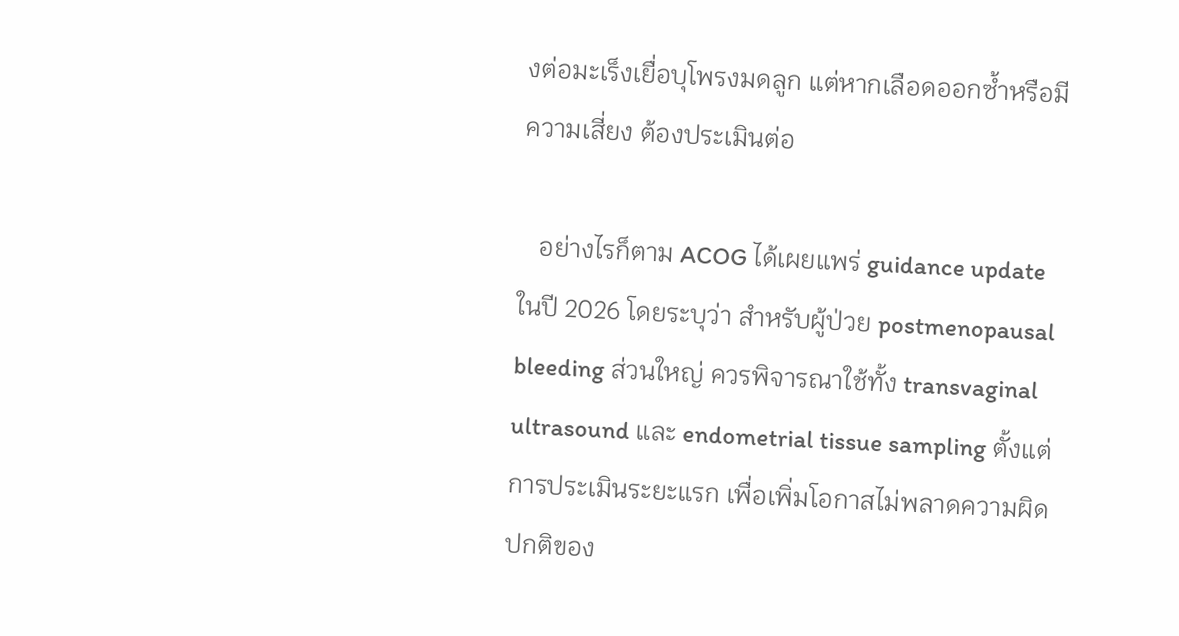งต่อมะเร็งเยื่อบุโพรงมดลูก แต่หากเลือดออกซ้ำหรือมีความเสี่ยง ต้องประเมินต่อ

   อย่างไรก็ตาม ACOG ได้เผยแพร่ guidance update ในปี 2026 โดยระบุว่า สำหรับผู้ป่วย postmenopausal bleeding ส่วนใหญ่ ควรพิจารณาใช้ทั้ง transvaginal ultrasound และ endometrial tissue sampling ตั้งแต่การประเมินระยะแรก เพื่อเพิ่มโอกาสไม่พลาดความผิดปกติของ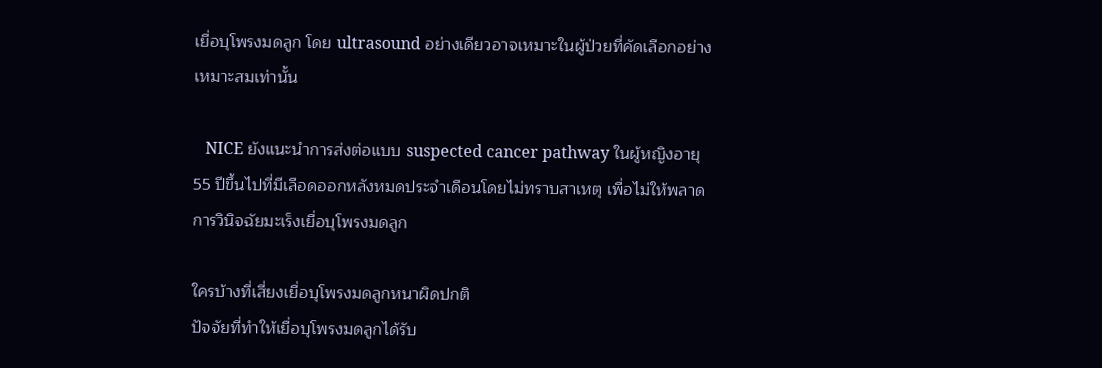เยื่อบุโพรงมดลูก โดย ultrasound อย่างเดียวอาจเหมาะในผู้ป่วยที่คัดเลือกอย่างเหมาะสมเท่านั้น

   NICE ยังแนะนำการส่งต่อแบบ suspected cancer pathway ในผู้หญิงอายุ 55 ปีขึ้นไปที่มีเลือดออกหลังหมดประจำเดือนโดยไม่ทราบสาเหตุ เพื่อไม่ให้พลาดการวินิจฉัยมะเร็งเยื่อบุโพรงมดลูก

ใครบ้างที่เสี่ยงเยื่อบุโพรงมดลูกหนาผิดปกติ
ปัจจัยที่ทำให้เยื่อบุโพรงมดลูกได้รับ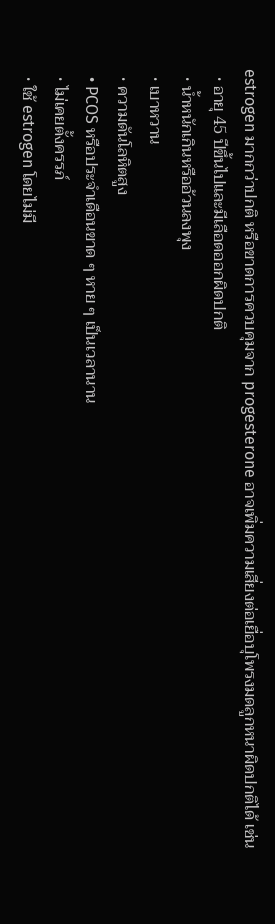estrogen มากกว่าปกติ หรือขาดการควบคุมจาก progesterone อาจเพิ่มความเสี่ยงต่อเยื่อบุโพรงมดลูกหนาผิดปกติได้ เช่น
  • อายุ 45 ปีขึ้นไปและมีเลือดออกผิดปกติ
  • น้ำหนักเกินหรืออ้วนลงพุง
  • เบาหวาน
  • ความดันโลหิตสูง
  • PCOS หรือประจำเดือนขาด ๆ หาย ๆ เป็นเวลานาน
  • ไม่เคยตั้งครรภ์
  • ใช้ estrogen โดยไม่มี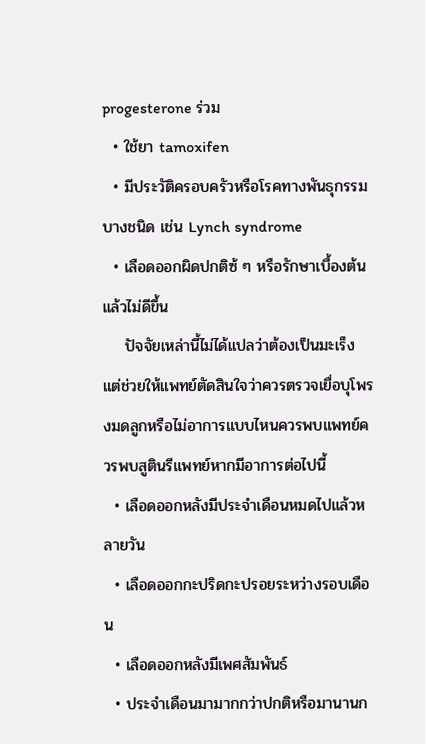progesterone ร่วม
  • ใช้ยา tamoxifen
  • มีประวัติครอบครัวหรือโรคทางพันธุกรรมบางชนิด เช่น Lynch syndrome
  • เลือดออกผิดปกติซ้ ๆ หรือรักษาเบื้องต้นแล้วไม่ดีขึ้น
    ปัจจัยเหล่านี้ไม่ได้แปลว่าต้องเป็นมะเร็ง แต่ช่วยให้แพทย์ตัดสินใจว่าควรตรวจเยื่อบุโพรงมดลูกหรือไม่อาการแบบไหนควรพบแพทย์ควรพบสูตินรีแพทย์หากมีอาการต่อไปนี้
  • เลือดออกหลังมีประจำเดือนหมดไปแล้วหลายวัน
  • เลือดออกกะปริดกะปรอยระหว่างรอบเดือน
  • เลือดออกหลังมีเพศสัมพันธ์
  • ประจำเดือนมามากกว่าปกติหรือมานานก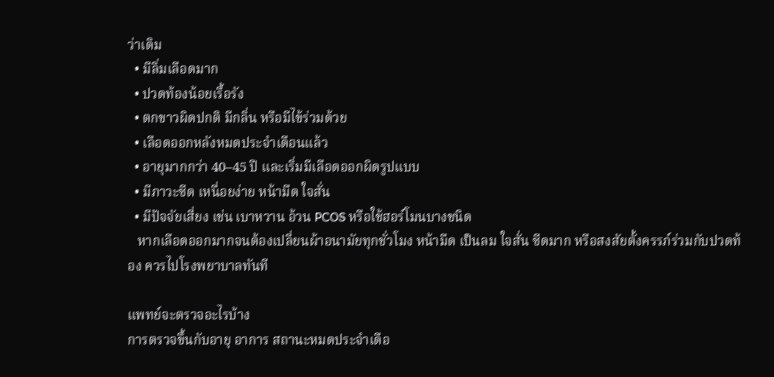ว่าเดิม
  • มีลิ่มเลือดมาก
  • ปวดท้องน้อยเรื้อรัง
  • ตกขาวผิดปกติ มีกลิ่น หรือมีไข้ร่วมด้วย
  • เลือดออกหลังหมดประจำเดือนแล้ว
  • อายุมากกว่า 40–45 ปี และเริ่มมีเลือดออกผิดรูปแบบ
  • มีภาวะซีด เหนื่อยง่าย หน้ามืด ใจสั่น
  • มีปัจจัยเสี่ยง เช่น เบาหวาน อ้วน PCOS หรือใช้ฮอร์โมนบางชนิด
   หากเลือดออกมากจนต้องเปลี่ยนผ้าอนามัยทุกชั่วโมง หน้ามืด เป็นลม ใจสั่น ซีดมาก หรือสงสัยตั้งครรภ์ร่วมกับปวดท้อง ควรไปโรงพยาบาลทันที

แพทย์จะตรวจอะไรบ้าง
การตรวจขึ้นกับอายุ อาการ สถานะหมดประจำเดือ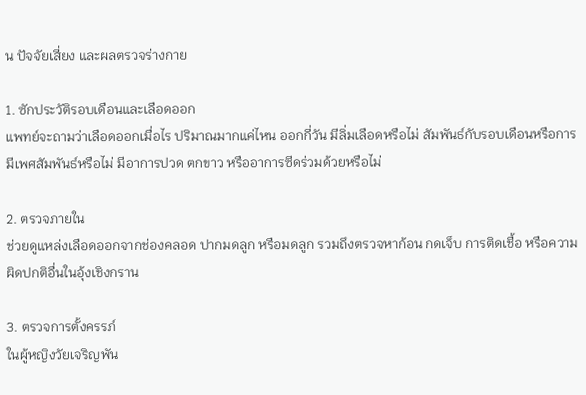น ปัจจัยเสี่ยง และผลตรวจร่างกาย

1. ซักประวัติรอบเดือนและเลือดออก
แพทย์จะถามว่าเลือดออกเมื่อไร ปริมาณมากแค่ไหน ออกกี่วัน มีลิ่มเลือดหรือไม่ สัมพันธ์กับรอบเดือนหรือการมีเพศสัมพันธ์หรือไม่ มีอาการปวด ตกขาว หรืออาการซีดร่วมด้วยหรือไม่

2. ตรวจภายใน
ช่วยดูแหล่งเลือดออกจากช่องคลอด ปากมดลูก หรือมดลูก รวมถึงตรวจหาก้อน กดเจ็บ การติดเชื้อ หรือความผิดปกติอื่นในอุ้งเชิงกราน

3. ตรวจการตั้งครรภ์
ในผู้หญิงวัยเจริญพัน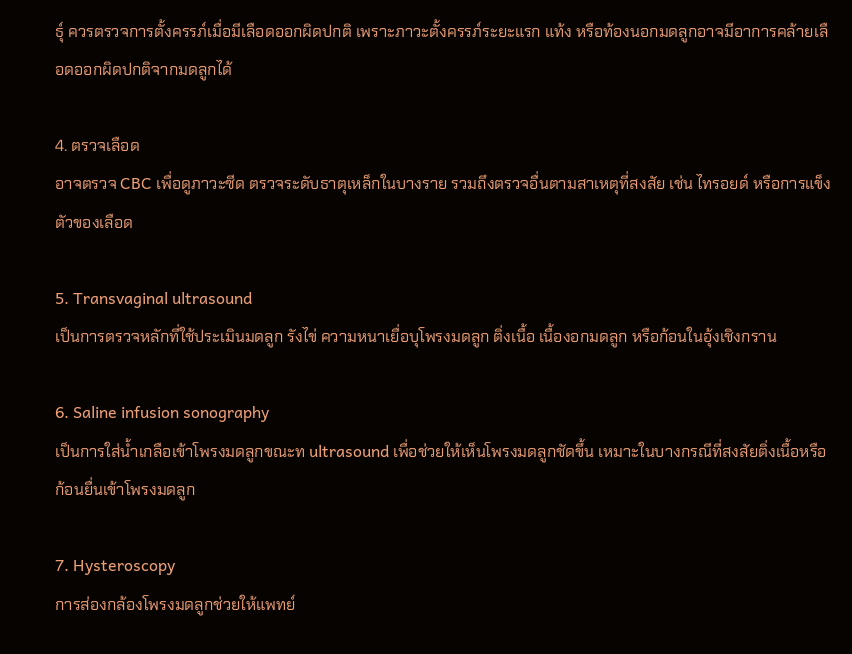ธุ์ ควรตรวจการตั้งครรภ์เมื่อมีเลือดออกผิดปกติ เพราะภาวะตั้งครรภ์ระยะแรก แท้ง หรือท้องนอกมดลูกอาจมีอาการคล้ายเลือดออกผิดปกติจากมดลูกได้

4. ตรวจเลือด
อาจตรวจ CBC เพื่อดูภาวะซีด ตรวจระดับธาตุเหล็กในบางราย รวมถึงตรวจอื่นตามสาเหตุที่สงสัย เช่น ไทรอยด์ หรือการแข็งตัวของเลือด

5. Transvaginal ultrasound
เป็นการตรวจหลักที่ใช้ประเมินมดลูก รังไข่ ความหนาเยื่อบุโพรงมดลูก ติ่งเนื้อ เนื้องอกมดลูก หรือก้อนในอุ้งเชิงกราน

6. Saline infusion sonography
เป็นการใส่น้ำเกลือเข้าโพรงมดลูกขณะท ultrasound เพื่อช่วยให้เห็นโพรงมดลูกชัดขึ้น เหมาะในบางกรณีที่สงสัยติ่งเนื้อหรือก้อนยื่นเข้าโพรงมดลูก

7. Hysteroscopy
การส่องกล้องโพรงมดลูกช่วยให้แพทย์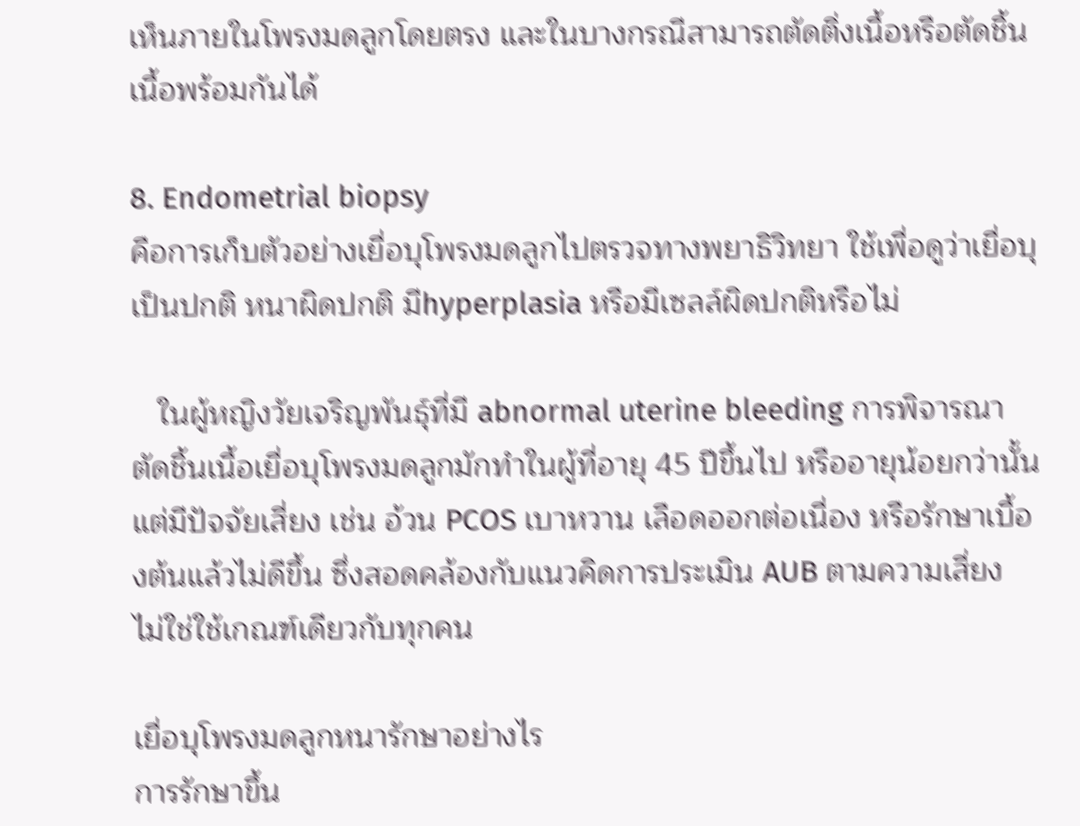เห็นภายในโพรงมดลูกโดยตรง และในบางกรณีสามารถตัดติ่งเนื้อหรือตัดชิ้นเนื้อพร้อมกันได้

8. Endometrial biopsy
คือการเก็บตัวอย่างเยื่อบุโพรงมดลูกไปตรวจทางพยาธิวิทยา ใช้เพื่อดูว่าเยื่อบุเป็นปกติ หนาผิดปกติ มีhyperplasia หรือมีเซลล์ผิดปกติหรือไม่

   ในผู้หญิงวัยเจริญพันธุ์ที่มี abnormal uterine bleeding การพิจารณาตัดชิ้นเนื้อเยื่อบุโพรงมดลูกมักทำในผู้ที่อายุ 45 ปีขึ้นไป หรืออายุน้อยกว่านั้นแต่มีปัจจัยเสี่ยง เช่น อ้วน PCOS เบาหวาน เลือดออกต่อเนื่อง หรือรักษาเบื้องต้นแล้วไม่ดีขึ้น ซึ่งสอดคล้องกับแนวคิดการประเมิน AUB ตามความเสี่ยง ไม่ใช่ใช้เกณฑ์เดียวกับทุกคน

เยื่อบุโพรงมดลูกหนารักษาอย่างไร
การรักษาขึ้น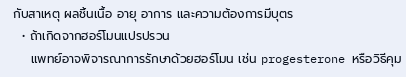กับสาเหตุ ผลชิ้นเนื้อ อายุ อาการ และความต้องการมีบุตร
  • ถ้าเกิดจากฮอร์โมนแปรปรวน
    แพทย์อาจพิจารณาการรักษาด้วยฮอร์โมน เช่น progesterone หรือวิธีคุม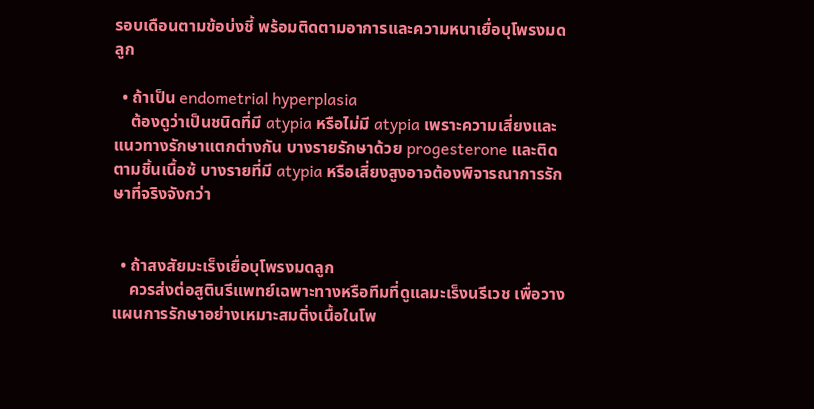รอบเดือนตามข้อบ่งชี้ พร้อมติดตามอาการและความหนาเยื่อบุโพรงมดลูก

  • ถ้าเป็น endometrial hyperplasia
    ต้องดูว่าเป็นชนิดที่มี atypia หรือไม่มี atypia เพราะความเสี่ยงและแนวทางรักษาแตกต่างกัน บางรายรักษาด้วย progesterone และติดตามชิ้นเนื้อซ้ บางรายที่มี atypia หรือเสี่ยงสูงอาจต้องพิจารณาการรักษาที่จริงจังกว่า


  • ถ้าสงสัยมะเร็งเยื่อบุโพรงมดลูก
    ควรส่งต่อสูตินรีแพทย์เฉพาะทางหรือทีมที่ดูแลมะเร็งนรีเวช เพื่อวางแผนการรักษาอย่างเหมาะสมติ่งเนื้อในโพ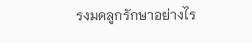รงมดลูกรักษาอย่างไร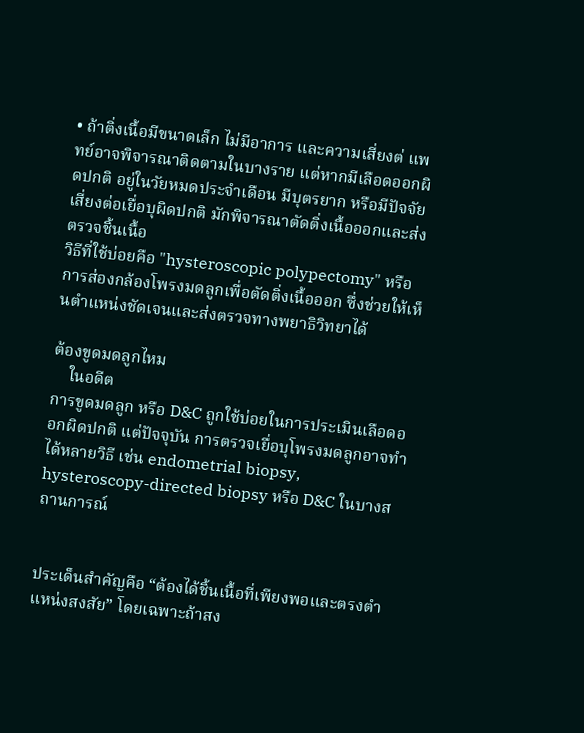• ถ้าติ่งเนื้อมีขนาดเล็ก ไม่มีอาการ และความเสี่ยงต่ แพทย์อาจพิจารณาติดตามในบางราย แต่หากมีเลือดออกผิดปกติ อยู่ในวัยหมดประจำเดือน มีบุตรยาก หรือมีปัจจัยเสี่ยงต่อเยื่อบุผิดปกติ มักพิจารณาตัดติ่งเนื้อออกและส่งตรวจชิ้นเนื้อ
วิธีที่ใช้บ่อยคือ "hysteroscopic polypectomy" หรือการส่องกล้องโพรงมดลูกเพื่อตัดติ่งเนื้อออก ซึ่งช่วยให้เห็นตำแหน่งชัดเจนและส่งตรวจทางพยาธิวิทยาได้

ต้องขูดมดลูกไหม
    ในอดีต
การขูดมดลูก หรือ D&C ถูกใช้บ่อยในการประเมินเลือดออกผิดปกติ แต่ปัจจุบัน การตรวจเยื่อบุโพรงมดลูกอาจทำได้หลายวิธี เช่น endometrial biopsy, hysteroscopy-directed biopsy หรือ D&C ในบางสถานการณ์


ประเด็นสำคัญคือ “ต้องได้ชิ้นเนื้อที่เพียงพอและตรงตำแหน่งสงสัย” โดยเฉพาะถ้าสง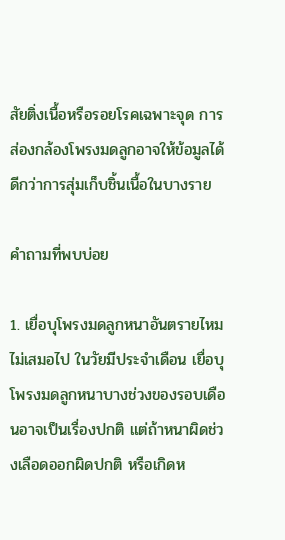สัยติ่งเนื้อหรือรอยโรคเฉพาะจุด การส่องกล้องโพรงมดลูกอาจให้ข้อมูลได้ดีกว่าการสุ่มเก็บชิ้นเนื้อในบางราย

คำถามที่พบบ่อย

1. เยื่อบุโพรงมดลูกหนาอันตรายไหม
ไม่เสมอไป ในวัยมีประจำเดือน เยื่อบุโพรงมดลูกหนาบางช่วงของรอบเดือนอาจเป็นเรื่องปกติ แต่ถ้าหนาผิดช่วงเลือดออกผิดปกติ หรือเกิดห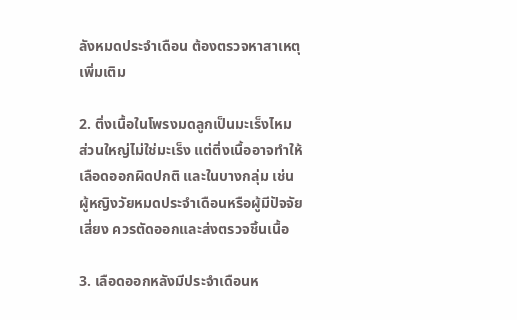ลังหมดประจำเดือน ต้องตรวจหาสาเหตุเพิ่มเติม

2. ติ่งเนื้อในโพรงมดลูกเป็นมะเร็งไหม
ส่วนใหญ่ไม่ใช่มะเร็ง แต่ติ่งเนื้ออาจทำให้เลือดออกผิดปกติ และในบางกลุ่ม เช่น ผู้หญิงวัยหมดประจำเดือนหรือผู้มีปัจจัยเสี่ยง ควรตัดออกและส่งตรวจชิ้นเนื้อ

3. เลือดออกหลังมีประจำเดือนห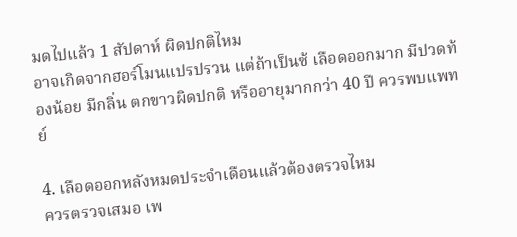มดไปแล้ว 1 สัปดาห์ ผิดปกติไหม
อาจเกิดจากฮอร์โมนแปรปรวน แต่ถ้าเป็นซ้ เลือดออกมาก มีปวดท้องน้อย มีกลิ่น ตกขาวผิดปกติ หรืออายุมากกว่า 40 ปี ควรพบแพทย์

4. เลือดออกหลังหมดประจำเดือนแล้วต้องตรวจไหม
ควรตรวจเสมอ เพ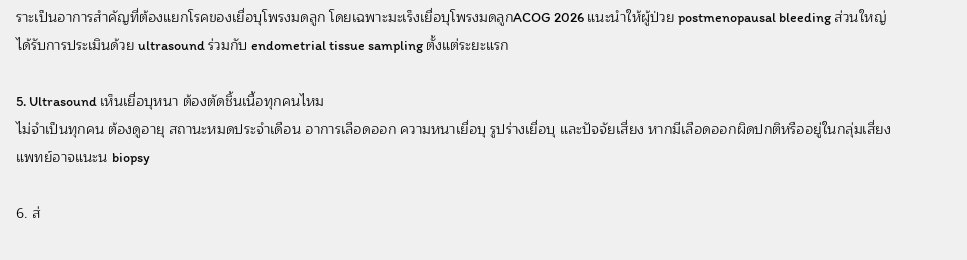ราะเป็นอาการสำคัญที่ต้องแยกโรคของเยื่อบุโพรงมดลูก โดยเฉพาะมะเร็งเยื่อบุโพรงมดลูกACOG 2026 แนะนำให้ผู้ป่วย postmenopausal bleeding ส่วนใหญ่ได้รับการประเมินด้วย ultrasound ร่วมกับ endometrial tissue sampling ตั้งแต่ระยะแรก

5. Ultrasound เห็นเยื่อบุหนา ต้องตัดชิ้นเนื้อทุกคนไหม
ไม่จำเป็นทุกคน ต้องดูอายุ สถานะหมดประจำเดือน อาการเลือดออก ความหนาเยื่อบุ รูปร่างเยื่อบุ และปัจจัยเสี่ยง หากมีเลือดออกผิดปกติหรืออยู่ในกลุ่มเสี่ยง แพทย์อาจแนะน biopsy

6. ส่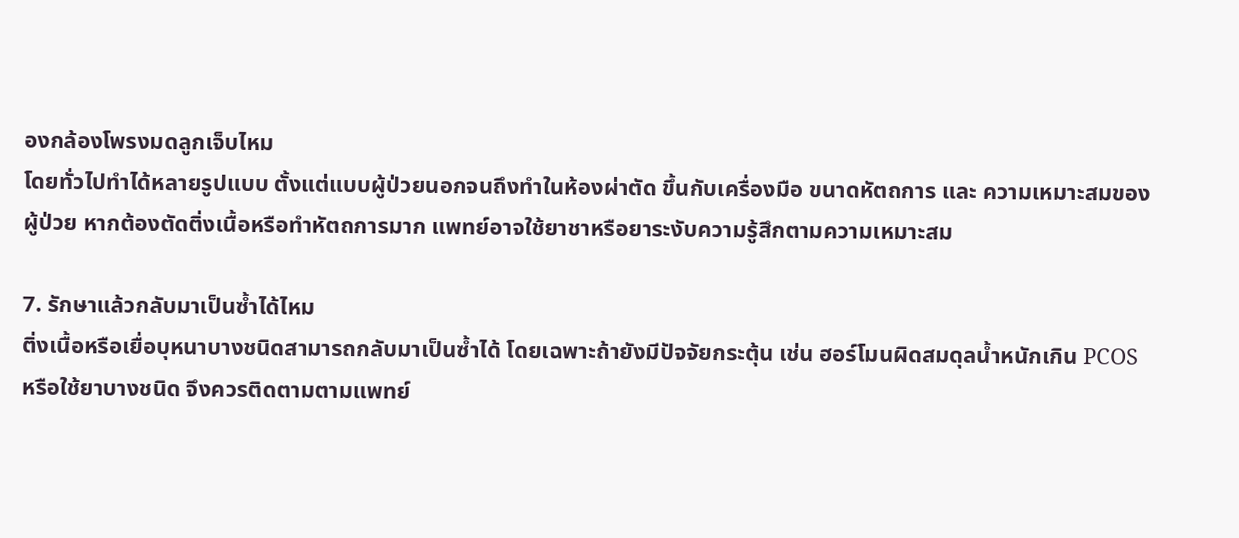องกล้องโพรงมดลูกเจ็บไหม
โดยทั่วไปทำได้หลายรูปแบบ ตั้งแต่แบบผู้ป่วยนอกจนถึงทำในห้องผ่าตัด ขึ้นกับเครื่องมือ ขนาดหัตถการ และ ความเหมาะสมของผู้ป่วย หากต้องตัดติ่งเนื้อหรือทำหัตถการมาก แพทย์อาจใช้ยาชาหรือยาระงับความรู้สึกตามความเหมาะสม

7. รักษาแล้วกลับมาเป็นซ้ำได้ไหม
ติ่งเนื้อหรือเยื่อบุหนาบางชนิดสามารถกลับมาเป็นซ้ำได้ โดยเฉพาะถ้ายังมีปัจจัยกระตุ้น เช่น ฮอร์โมนผิดสมดุลน้ำหนักเกิน PCOS หรือใช้ยาบางชนิด จึงควรติดตามตามแพทย์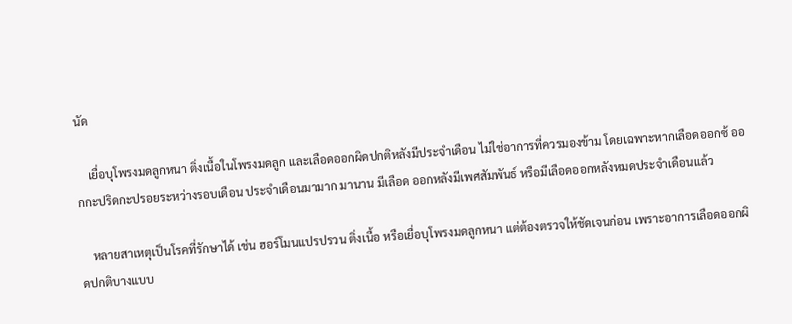นัด

    เยื่อบุโพรงมดลูกหนา ติ่งเนื้อในโพรงมดลูก และเลือดออกผิดปกติหลังมีประจำเดือน ไม่ใช่อาการที่ควรมองข้าม โดยเฉพาะหากเลือดออกซ้ ออกกะปริดกะปรอยระหว่างรอบเดือน ประจำเดือนมามาก มานาน มีเลือด ออกหลังมีเพศสัมพันธ์ หรือมีเลือดออกหลังหมดประจำเดือนแล้ว

    หลายสาเหตุเป็นโรคที่รักษาได้ เช่น ฮอร์โมนแปรปรวน ติ่งเนื้อ หรือเยื่อบุโพรงมดลูกหนา แต่ต้องตรวจให้ชัดเจนก่อน เพราะอาการเลือดออกผิดปกติบางแบบ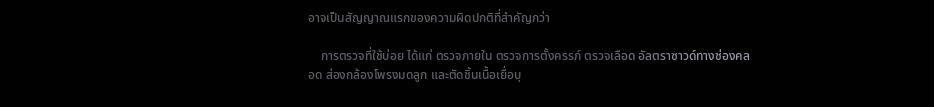อาจเป็นสัญญาณแรกของความผิดปกติที่สำคัญกว่า

    การตรวจที่ใช้บ่อย ได้แก่ ตรวจภายใน ตรวจการตั้งครรภ์ ตรวจเลือด อัลตราซาวด์ทางช่องคลอด ส่องกล้องโพรงมดลูก และตัดชิ้นเนื้อเยื่อบุ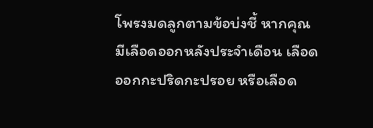โพรงมดลูกตามข้อบ่งชี้ หากคุณมีเลือดออกหลังประจำเดือน เลือดออกกะปริดกะปรอย หรือเลือด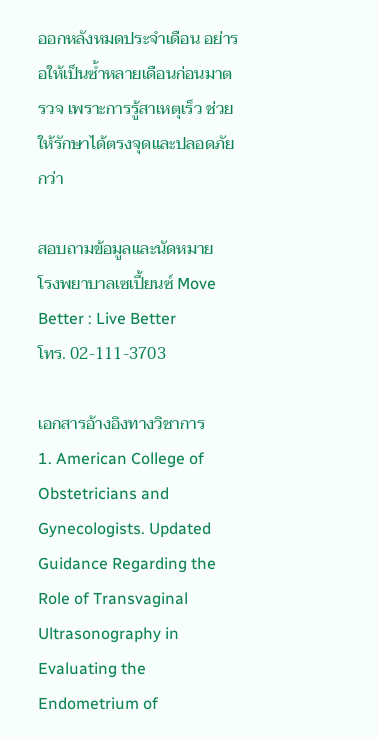ออกหลังหมดประจำเดือน อย่ารอให้เป็นซ้ำหลายเดือนก่อนมาตรวจ เพราะการรู้สาเหตุเร็ว ช่วยให้รักษาได้ตรงจุดและปลอดภัยกว่า

สอบถามข้อมูลและนัดหมาย
โรงพยาบาลเซเปี้ยนซ์ Move Better : Live Better
โทร. 02-111-3703

เอกสารอ้างอิงทางวิชาการ
1. American College of Obstetricians and Gynecologists. Updated Guidance Regarding the Role of Transvaginal Ultrasonography in Evaluating the Endometrium of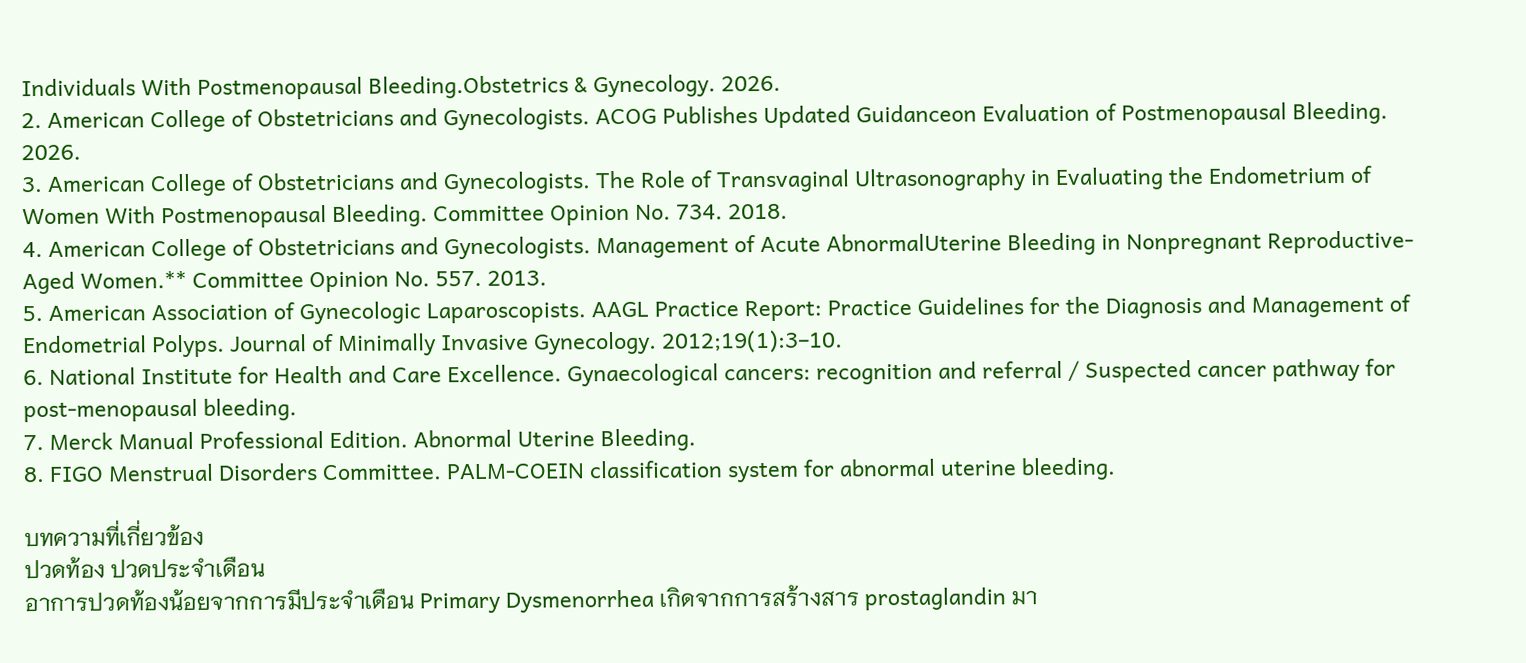Individuals With Postmenopausal Bleeding.Obstetrics & Gynecology. 2026.
2. American College of Obstetricians and Gynecologists. ACOG Publishes Updated Guidanceon Evaluation of Postmenopausal Bleeding. 2026.
3. American College of Obstetricians and Gynecologists. The Role of Transvaginal Ultrasonography in Evaluating the Endometrium of Women With Postmenopausal Bleeding. Committee Opinion No. 734. 2018.
4. American College of Obstetricians and Gynecologists. Management of Acute AbnormalUterine Bleeding in Nonpregnant Reproductive-Aged Women.** Committee Opinion No. 557. 2013.
5. American Association of Gynecologic Laparoscopists. AAGL Practice Report: Practice Guidelines for the Diagnosis and Management of Endometrial Polyps. Journal of Minimally Invasive Gynecology. 2012;19(1):3–10.
6. National Institute for Health and Care Excellence. Gynaecological cancers: recognition and referral / Suspected cancer pathway for post-menopausal bleeding.
7. Merck Manual Professional Edition. Abnormal Uterine Bleeding.
8. FIGO Menstrual Disorders Committee. PALM-COEIN classification system for abnormal uterine bleeding.

บทความที่เกี่ยวข้อง
ปวดท้อง ปวดประจำเดือน
อาการปวดท้องน้อยจากการมีประจำเดือน Primary Dysmenorrhea เกิดจากการสร้างสาร prostaglandin มา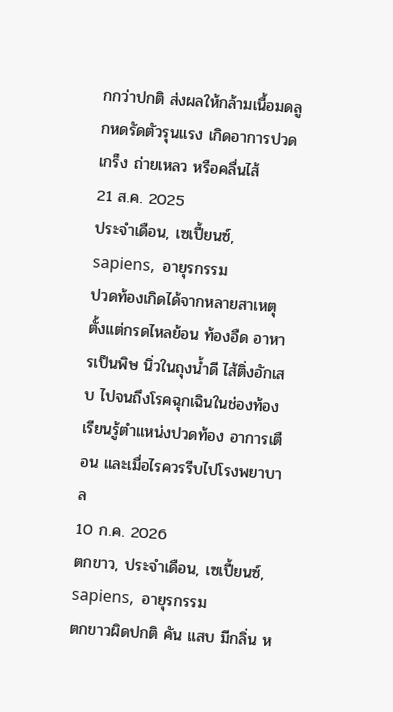กกว่าปกติ ส่งผลให้กล้ามเนื้อมดลูกหดรัดตัวรุนแรง เกิดอาการปวดเกร็ง ถ่ายเหลว หรือคลื่นไส้
21 ส.ค. 2025
ประจำเดือน, เซเปี้ยนซ์, sapiens,  อายุรกรรม
ปวดท้องเกิดได้จากหลายสาเหตุ ตั้งแต่กรดไหลย้อน ท้องอืด อาหารเป็นพิษ นิ่วในถุงน้ำดี ไส้ติ่งอักเสบ ไปจนถึงโรคฉุกเฉินในช่องท้อง เรียนรู้ตำแหน่งปวดท้อง อาการเตือน และเมื่อไรควรรีบไปโรงพยาบาล
10 ก.ค. 2026
ตกขาว, ประจำเดือน, เซเปี้ยนซ์, sapiens,  อายุรกรรม
ตกขาวผิดปกติ คัน แสบ มีกลิ่น ห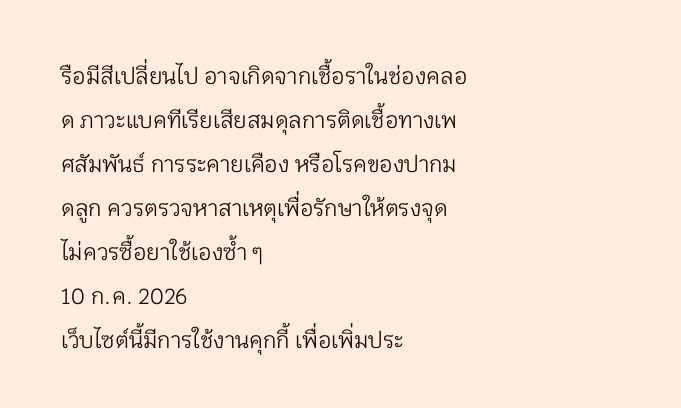รือมีสีเปลี่ยนไป อาจเกิดจากเชื้อราในช่องคลอด ภาวะแบคทีเรียเสียสมดุลการติดเชื้อทางเพศสัมพันธ์ การระคายเคือง หรือโรคของปากมดลูก ควรตรวจหาสาเหตุเพื่อรักษาให้ตรงจุด ไม่ควรซื้อยาใช้เองซ้ำ ๆ
10 ก.ค. 2026
เว็บไซต์นี้มีการใช้งานคุกกี้ เพื่อเพิ่มประ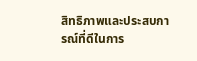สิทธิภาพและประสบการณ์ที่ดีในการ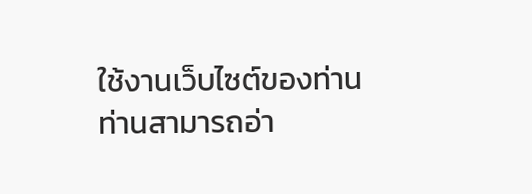ใช้งานเว็บไซต์ของท่าน ท่านสามารถอ่า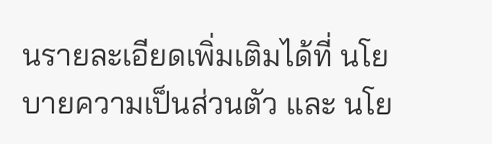นรายละเอียดเพิ่มเติมได้ที่ นโยบายความเป็นส่วนตัว และ นโย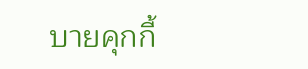บายคุกกี้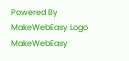Powered By MakeWebEasy Logo MakeWebEasy